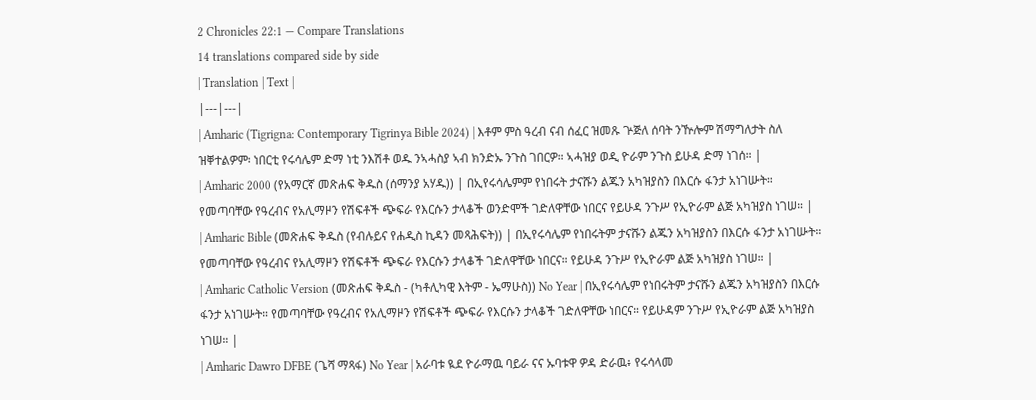2 Chronicles 22:1 — Compare Translations
14 translations compared side by side
| Translation | Text |
|---|---|
| Amharic (Tigrigna: Contemporary Tigrinya Bible 2024) | እቶም ምስ ዓረብ ናብ ሰፈር ዝመጹ ጕጅለ ሰባት ንዅሎም ሽማግለታት ስለ ዝቐተልዎም፡ ነበርቲ የሩሳሌም ድማ ነቲ ንእሽቶ ወዱ ንኣሓስያ ኣብ ክንድኡ ንጉስ ገበርዎ። ኣሓዝያ ወዲ ዮራም ንጉስ ይሁዳ ድማ ነገሰ። |
| Amharic 2000 (የአማርኛ መጽሐፍ ቅዱስ (ሰማንያ አሃዱ)) | በኢየሩሳሌምም የነበሩት ታናሹን ልጁን አካዝያስን በእርሱ ፋንታ አነገሡት። የመጣባቸው የዓረብና የአሊማዞን የሽፍቶች ጭፍራ የእርሱን ታላቆች ወንድሞች ገድለዋቸው ነበርና የይሁዳ ንጉሥ የኢዮራም ልጅ አካዝያስ ነገሠ። |
| Amharic Bible (መጽሐፍ ቅዱስ (የብሉይና የሐዲስ ኪዳን መጻሕፍት)) | በኢየሩሳሌም የነበሩትም ታናሹን ልጁን አካዝያስን በእርሱ ፋንታ አነገሡት። የመጣባቸው የዓረብና የአሊማዞን የሽፍቶች ጭፍራ የእርሱን ታላቆች ገድለዋቸው ነበርና። የይሁዳ ንጉሥ የኢዮራም ልጅ አካዝያስ ነገሠ። |
| Amharic Catholic Version (መጽሐፍ ቅዱስ - (ካቶሊካዊ እትም - ኤማሁስ)) No Year | በኢየሩሳሌም የነበሩትም ታናሹን ልጁን አካዝያስን በእርሱ ፋንታ አነገሡት። የመጣባቸው የዓረብና የአሊማዞን የሽፍቶች ጭፍራ የእርሱን ታላቆች ገድለዋቸው ነበርና። የይሁዳም ንጉሥ የኢዮራም ልጅ አካዝያስ ነገሠ። |
| Amharic Dawro DFBE (ጌሻ ማጻፋ) No Year | አራባቱ ዪደ ዮራማዉ ባይራ ናና ኡባቱዋ ዎዳ ድራዉ፥ የሩሳላመ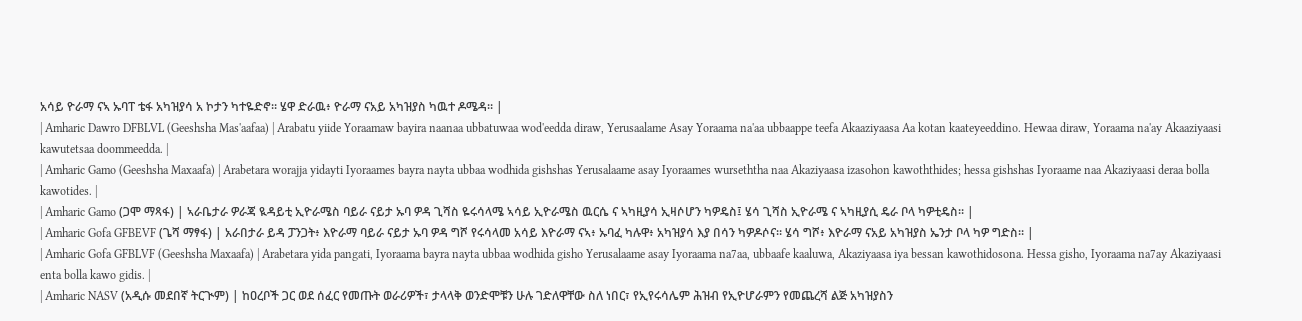አሳይ ዮራማ ናኣ ኡባፐ ቴፋ አካዝያሳ አ ኮታን ካተዬድኖ። ሄዋ ድራዉ፥ ዮራማ ናአይ አካዝያስ ካዉተ ዶሜዳ። |
| Amharic Dawro DFBLVL (Geeshsha Mas'aafaa) | Arabatu yiide Yoraamaw bayira naanaa ubbatuwaa wod'eedda diraw, Yerusaalame Asay Yoraama na'aa ubbaappe teefa Akaaziyaasa Aa kotan kaateyeeddino. Hewaa diraw, Yoraama na'ay Akaaziyaasi kawutetsaa doommeedda. |
| Amharic Gamo (Geeshsha Maxaafa) | Arabetara worajja yidayti Iyoraames bayra nayta ubbaa wodhida gishshas Yerusalaame asay Iyoraames wurseththa naa Akaziyaasa izasohon kawoththides; hessa gishshas Iyoraame naa Akaziyaasi deraa bolla kawotides. |
| Amharic Gamo (ጋሞ ማጻፋ) | ኣራቤታራ ዎራጃ ዪዳይቲ ኢዮራሜስ ባይራ ናይታ ኡባ ዎዳ ጊሻስ ዬሩሳላሜ ኣሳይ ኢዮራሜስ ዉርሴ ና ኣካዚያሳ ኢዛሶሆን ካዎዴስ፤ ሄሳ ጊሻስ ኢዮራሜ ና ኣካዚያሲ ዴራ ቦላ ካዎቲዴስ። |
| Amharic Gofa GFBEVF (ጌሻ ማፃፋ) | አራበታራ ይዳ ፓንጋት፥ እዮራማ ባይራ ናይታ ኡባ ዎዳ ግሾ የሩሳላመ አሳይ እዮራማ ናኣ፥ ኡባፈ ካሉዋ፥ አካዝያሳ እያ በሳን ካዎዶሶና። ሄሳ ግሾ፥ እዮራማ ናአይ አካዝያስ ኤንታ ቦላ ካዎ ግድስ። |
| Amharic Gofa GFBLVF (Geeshsha Maxaafa) | Arabetara yida pangati, Iyoraama bayra nayta ubbaa wodhida gisho Yerusalaame asay Iyoraama na7aa, ubbaafe kaaluwa, Akaziyaasa iya bessan kawothidosona. Hessa gisho, Iyoraama na7ay Akaziyaasi enta bolla kawo gidis. |
| Amharic NASV (አዲሱ መደበኛ ትርጒም) | ከዐረቦች ጋር ወደ ሰፈር የመጡት ወራሪዎች፣ ታላላቅ ወንድሞቹን ሁሉ ገድለዋቸው ስለ ነበር፣ የኢየሩሳሌም ሕዝብ የኢዮሆራምን የመጨረሻ ልጅ አካዝያስን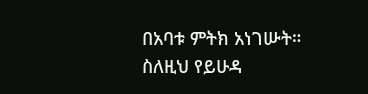በአባቱ ምትክ አነገሡት። ስለዚህ የይሁዳ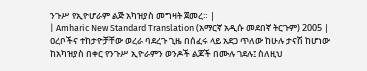ንጉሥ የኢዮሆራም ልጅ አካዝያስ መግዛት ጀመረ። |
| Amharic New Standard Translation (አማርኛ አዲሱ መደበኛ ትርጉም) 2005 | ዐረቦችና ተከታዮቻቸው ወረራ ባደረጉ ጊዜ በሰፈሩ ላይ አደጋ ጥለው ከሁሉ ታናሽ ከሆነው ከአካዝያስ በቀር የንጉሥ ኢዮራምን ወንዶች ልጆች በሙሉ ገደሉ፤ ስለዚህ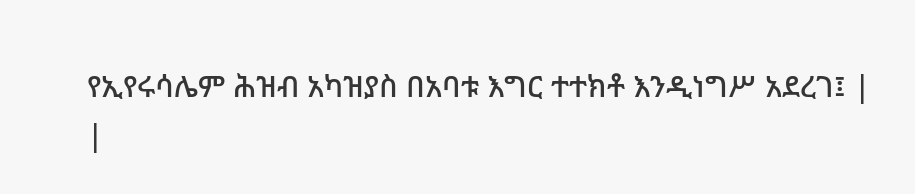የኢየሩሳሌም ሕዝብ አካዝያስ በአባቱ እግር ተተክቶ እንዲነግሥ አደረገ፤ |
|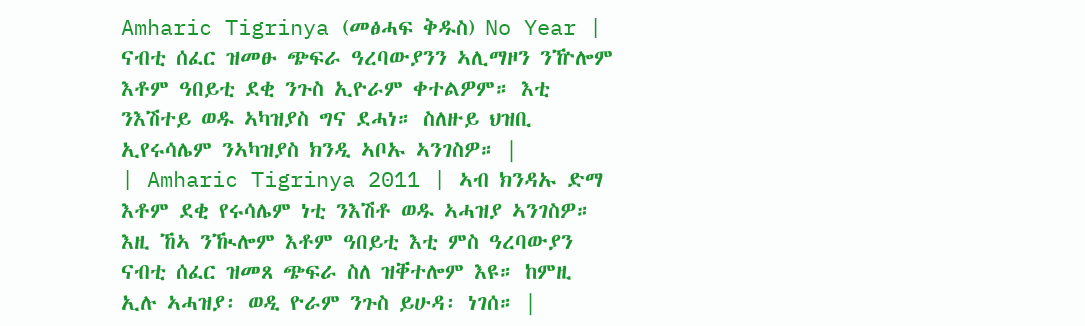Amharic Tigrinya (መፅሓፍ ቅዱስ) No Year | ናብቲ ሰፈር ዝመፁ ጭፍራ ዓረባውያንን ኣሊማዞን ንዅሎም እቶም ዓበይቲ ደቂ ንጉስ ኢዮራም ቀተልዎም። እቲ ንእሽተይ ወዱ ኣካዝያስ ግና ደሓነ። ስለዙይ ህዝቢ ኢየሩሳሌም ንኣካዝያስ ክንዲ ኣቦኡ ኣንገስዎ። |
| Amharic Tigrinya 2011 | ኣብ ክንዳኡ ድማ እቶም ደቂ የሩሳሌም ነቲ ንእሽቶ ወዱ ኣሓዝያ ኣንገስዎ። እዚ ኸኣ ንዂሎም እቶም ዓበይቲ እቲ ምስ ዓረባውያን ናብቲ ሰፈር ዝመጸ ጭፍራ ስለ ዝቐተሎም እዩ። ከምዚ ኢሉ ኣሓዝያ፡ ወዲ ዮራም ንጉስ ይሁዳ፡ ነገሰ። |